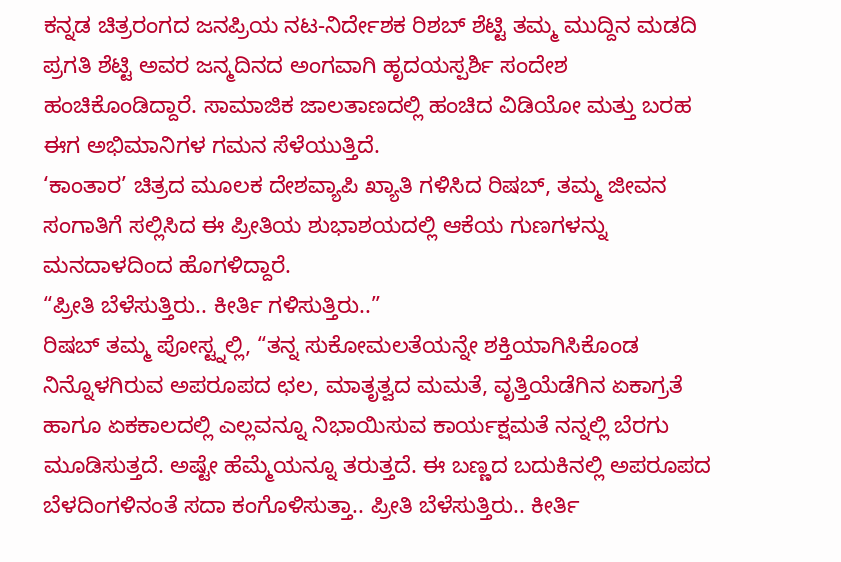ಕನ್ನಡ ಚಿತ್ರರಂಗದ ಜನಪ್ರಿಯ ನಟ-ನಿರ್ದೇಶಕ ರಿಶಬ್ ಶೆಟ್ಟಿ ತಮ್ಮ ಮುದ್ದಿನ ಮಡದಿ ಪ್ರಗತಿ ಶೆಟ್ಟಿ ಅವರ ಜನ್ಮದಿನದ ಅಂಗವಾಗಿ ಹೃದಯಸ್ಪರ್ಶಿ ಸಂದೇಶ ಹಂಚಿಕೊಂಡಿದ್ದಾರೆ. ಸಾಮಾಜಿಕ ಜಾಲತಾಣದಲ್ಲಿ ಹಂಚಿದ ವಿಡಿಯೋ ಮತ್ತು ಬರಹ ಈಗ ಅಭಿಮಾನಿಗಳ ಗಮನ ಸೆಳೆಯುತ್ತಿದೆ.
‘ಕಾಂತಾರ’ ಚಿತ್ರದ ಮೂಲಕ ದೇಶವ್ಯಾಪಿ ಖ್ಯಾತಿ ಗಳಿಸಿದ ರಿಷಬ್, ತಮ್ಮ ಜೀವನ ಸಂಗಾತಿಗೆ ಸಲ್ಲಿಸಿದ ಈ ಪ್ರೀತಿಯ ಶುಭಾಶಯದಲ್ಲಿ ಆಕೆಯ ಗುಣಗಳನ್ನು ಮನದಾಳದಿಂದ ಹೊಗಳಿದ್ದಾರೆ.
“ಪ್ರೀತಿ ಬೆಳೆಸುತ್ತಿರು.. ಕೀರ್ತಿ ಗಳಿಸುತ್ತಿರು..”
ರಿಷಬ್ ತಮ್ಮ ಪೋಸ್ಟ್ನಲ್ಲಿ, “ತನ್ನ ಸುಕೋಮಲತೆಯನ್ನೇ ಶಕ್ತಿಯಾಗಿಸಿಕೊಂಡ ನಿನ್ನೊಳಗಿರುವ ಅಪರೂಪದ ಛಲ, ಮಾತೃತ್ವದ ಮಮತೆ, ವೃತ್ತಿಯೆಡೆಗಿನ ಏಕಾಗ್ರತೆ ಹಾಗೂ ಏಕಕಾಲದಲ್ಲಿ ಎಲ್ಲವನ್ನೂ ನಿಭಾಯಿಸುವ ಕಾರ್ಯಕ್ಷಮತೆ ನನ್ನಲ್ಲಿ ಬೆರಗು ಮೂಡಿಸುತ್ತದೆ. ಅಷ್ಟೇ ಹೆಮ್ಮೆಯನ್ನೂ ತರುತ್ತದೆ. ಈ ಬಣ್ಣದ ಬದುಕಿನಲ್ಲಿ ಅಪರೂಪದ ಬೆಳದಿಂಗಳಿನಂತೆ ಸದಾ ಕಂಗೊಳಿಸುತ್ತಾ.. ಪ್ರೀತಿ ಬೆಳೆಸುತ್ತಿರು.. ಕೀರ್ತಿ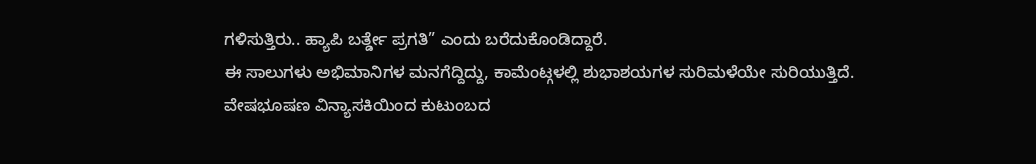ಗಳಿಸುತ್ತಿರು.. ಹ್ಯಾಪಿ ಬರ್ತ್ಡೇ ಪ್ರಗತಿ” ಎಂದು ಬರೆದುಕೊಂಡಿದ್ದಾರೆ.
ಈ ಸಾಲುಗಳು ಅಭಿಮಾನಿಗಳ ಮನಗೆದ್ದಿದ್ದು, ಕಾಮೆಂಟ್ಗಳಲ್ಲಿ ಶುಭಾಶಯಗಳ ಸುರಿಮಳೆಯೇ ಸುರಿಯುತ್ತಿದೆ.
ವೇಷಭೂಷಣ ವಿನ್ಯಾಸಕಿಯಿಂದ ಕುಟುಂಬದ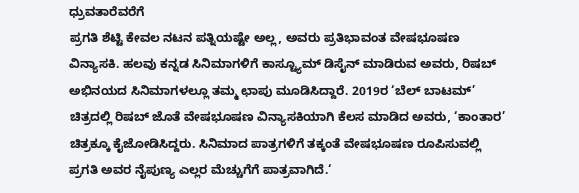ಧ್ರುವತಾರೆವರೆಗೆ
ಪ್ರಗತಿ ಶೆಟ್ಟಿ ಕೇವಲ ನಟನ ಪತ್ನಿಯಷ್ಟೇ ಅಲ್ಲ, ಅವರು ಪ್ರತಿಭಾವಂತ ವೇಷಭೂಷಣ ವಿನ್ಯಾಸಕಿ. ಹಲವು ಕನ್ನಡ ಸಿನಿಮಾಗಳಿಗೆ ಕಾಸ್ಟ್ಯೂಮ್ ಡಿಸೈನ್ ಮಾಡಿರುವ ಅವರು, ರಿಷಬ್ ಅಭಿನಯದ ಸಿನಿಮಾಗಳಲ್ಲೂ ತಮ್ಮ ಛಾಪು ಮೂಡಿಸಿದ್ದಾರೆ. 2019ರ ‘ಬೆಲ್ ಬಾಟಮ್’ ಚಿತ್ರದಲ್ಲಿ ರಿಷಬ್ ಜೊತೆ ವೇಷಭೂಷಣ ವಿನ್ಯಾಸಕಿಯಾಗಿ ಕೆಲಸ ಮಾಡಿದ ಅವರು, ‘ಕಾಂತಾರ’ ಚಿತ್ರಕ್ಕೂ ಕೈಜೋಡಿಸಿದ್ದರು. ಸಿನಿಮಾದ ಪಾತ್ರಗಳಿಗೆ ತಕ್ಕಂತೆ ವೇಷಭೂಷಣ ರೂಪಿಸುವಲ್ಲಿ ಪ್ರಗತಿ ಅವರ ನೈಪುಣ್ಯ ಎಲ್ಲರ ಮೆಚ್ಚುಗೆಗೆ ಪಾತ್ರವಾಗಿದೆ.‘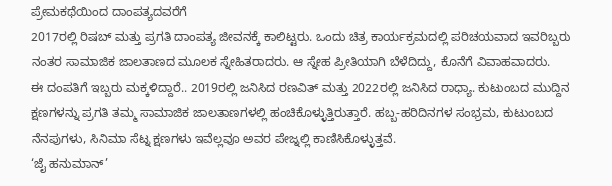ಪ್ರೇಮಕಥೆಯಿಂದ ದಾಂಪತ್ಯದವರೆಗೆ
2017ರಲ್ಲಿ ರಿಷಬ್ ಮತ್ತು ಪ್ರಗತಿ ದಾಂಪತ್ಯ ಜೀವನಕ್ಕೆ ಕಾಲಿಟ್ಟರು. ಒಂದು ಚಿತ್ರ ಕಾರ್ಯಕ್ರಮದಲ್ಲಿ ಪರಿಚಯವಾದ ಇವರಿಬ್ಬರು ನಂತರ ಸಾಮಾಜಿಕ ಜಾಲತಾಣದ ಮೂಲಕ ಸ್ನೇಹಿತರಾದರು. ಆ ಸ್ನೇಹ ಪ್ರೀತಿಯಾಗಿ ಬೆಳೆದಿದ್ದು, ಕೊನೆಗೆ ವಿವಾಹವಾದರು.
ಈ ದಂಪತಿಗೆ ಇಬ್ಬರು ಮಕ್ಕಳಿದ್ದಾರೆ.. 2019ರಲ್ಲಿ ಜನಿಸಿದ ರಣವಿತ್ ಮತ್ತು 2022ರಲ್ಲಿ ಜನಿಸಿದ ರಾಧ್ಯಾ. ಕುಟುಂಬದ ಮುದ್ದಿನ ಕ್ಷಣಗಳನ್ನು ಪ್ರಗತಿ ತಮ್ಮ ಸಾಮಾಜಿಕ ಜಾಲತಾಣಗಳಲ್ಲಿ ಹಂಚಿಕೊಳ್ಳುತ್ತಿರುತ್ತಾರೆ. ಹಬ್ಬ-ಹರಿದಿನಗಳ ಸಂಭ್ರಮ, ಕುಟುಂಬದ ನೆನಪುಗಳು, ಸಿನಿಮಾ ಸೆಟ್ನ ಕ್ಷಣಗಳು ಇವೆಲ್ಲವೂ ಅವರ ಪೇಜ್ನಲ್ಲಿ ಕಾಣಿಸಿಕೊಳ್ಳುತ್ತವೆ.
‘ಜೈ ಹನುಮಾನ್’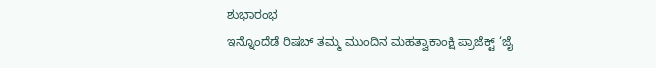ಶುಭಾರಂಭ
ಇನ್ನೊಂದೆಡೆ ರಿಷಬ್ ತಮ್ಮ ಮುಂದಿನ ಮಹತ್ವಾಕಾಂಕ್ಷಿ ಪ್ರಾಜೆಕ್ಟ್ ‘ಜೈ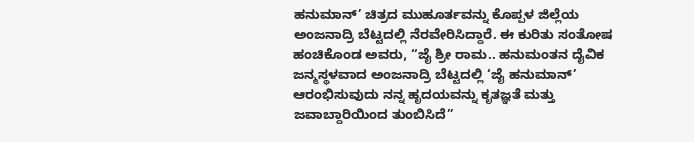ಹನುಮಾನ್’ ಚಿತ್ರದ ಮುಹೂರ್ತವನ್ನು ಕೊಪ್ಪಳ ಜಿಲ್ಲೆಯ ಅಂಜನಾದ್ರಿ ಬೆಟ್ಟದಲ್ಲಿ ನೆರವೇರಿಸಿದ್ದಾರೆ. ಈ ಕುರಿತು ಸಂತೋಷ ಹಂಚಿಕೊಂಡ ಅವರು, “ಜೈ ಶ್ರೀ ರಾಮ.. ಹನುಮಂತನ ದೈವಿಕ ಜನ್ಮಸ್ಥಳವಾದ ಅಂಜನಾದ್ರಿ ಬೆಟ್ಟದಲ್ಲಿ ‘ಜೈ ಹನುಮಾನ್’ ಆರಂಭಿಸುವುದು ನನ್ನ ಹೃದಯವನ್ನು ಕೃತಜ್ಞತೆ ಮತ್ತು ಜವಾಬ್ದಾರಿಯಿಂದ ತುಂಬಿಸಿದೆ”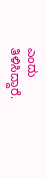ಎಂದು ತಿಳಿಸಿದ್ದಾರೆ.